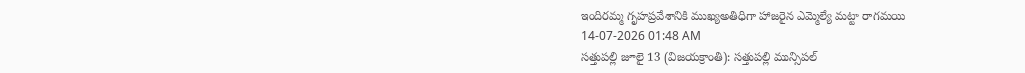ఇందిరమ్మ గృహప్రవేశానికి ముఖ్యఅతిధిగా హాజరైన ఎమ్మెల్యే మట్టా రాగమయి
14-07-2026 01:48 AM
సత్తుపల్లి జూలై 13 (విజయక్రాంతి): సత్తుపల్లి మున్సిపల్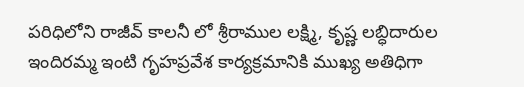పరిధిలోని రాజీవ్ కాలనీ లో శ్రీరాముల లక్ష్మి, కృష్ణ లబ్ధిదారుల ఇందిరమ్మ ఇంటి గృహప్రవేశ కార్యక్రమానికి ముఖ్య అతిధిగా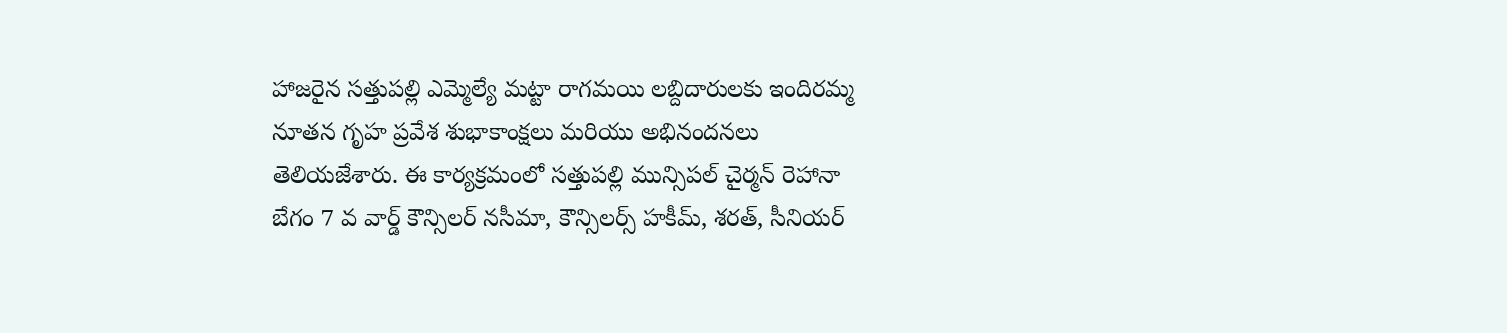హాజరైన సత్తుపల్లి ఎమ్మెల్యే మట్టా రాగమయి లబ్దిదారులకు ఇందిరమ్మ నూతన గృహ ప్రవేశ శుభాకాంక్షలు మరియు అభినందనలు తెలియజేశారు. ఈ కార్యక్రమంలో సత్తుపల్లి మున్సిపల్ చైర్మన్ రెహానా బేగం 7 వ వార్డ్ కౌన్సిలర్ నసీమా, కౌన్సిలర్స్ హకీమ్, శరత్, సీనియర్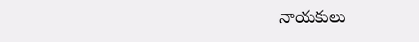నాయకులు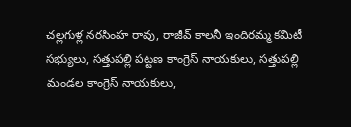చల్లగుళ్ల నరసింహ రావు, రాజీవ్ కాలనీ ఇందిరమ్మ కమిటీ సభ్యులు, సత్తుపల్లి పట్టణ కాంగ్రెస్ నాయకులు, సత్తుపల్లి మండల కాంగ్రెస్ నాయకులు,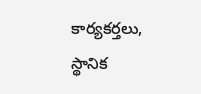కార్యకర్తలు, స్థానిక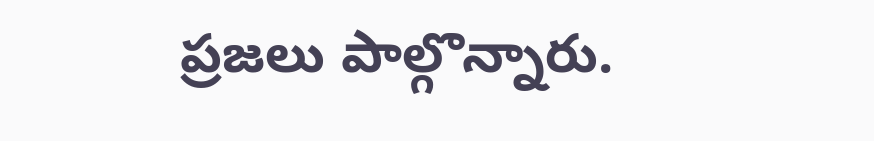ప్రజలు పాల్గొన్నారు.